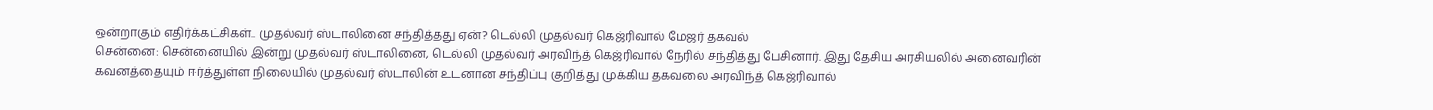ஒன்றாகும் எதிர்க்கட்சிகள்.. முதல்வர் ஸ்டாலினை சந்தித்தது ஏன்? டெல்லி முதல்வர் கெஜ்ரிவால் மேஜர் தகவல்
சென்னை: சென்னையில் இன்று முதல்வர் ஸ்டாலினை, டெல்லி முதல்வர் அரவிந்த் கெஜ்ரிவால் நேரில் சந்தித்து பேசினார். இது தேசிய அரசியலில் அனைவரின் கவனத்தையும் ஈர்த்துள்ள நிலையில் முதல்வர் ஸ்டாலின் உடனான சந்திப்பு குறித்து முக்கிய தகவலை அரவிந்த் கெஜ்ரிவால்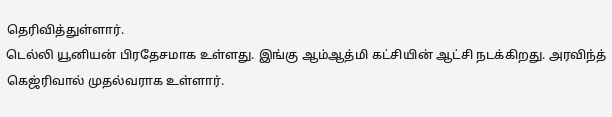தெரிவித்துள்ளார்.
டெல்லி யூனியன் பிரதேசமாக உள்ளது. இங்கு ஆம்ஆத்மி கட்சியின் ஆட்சி நடக்கிறது. அரவிந்த் கெஜ்ரிவால் முதல்வராக உள்ளார்.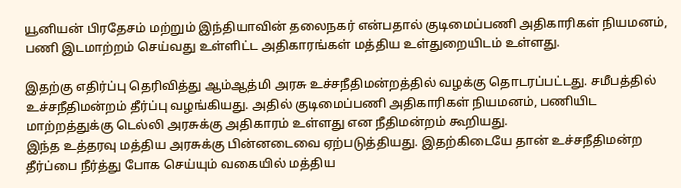யூனியன் பிரதேசம் மற்றும் இந்தியாவின் தலைநகர் என்பதால் குடிமைப்பணி அதிகாரிகள் நியமனம், பணி இடமாற்றம் செய்வது உள்ளிட்ட அதிகாரங்கள் மத்திய உள்துறையிடம் உள்ளது.

இதற்கு எதிர்ப்பு தெரிவித்து ஆம்ஆத்மி அரசு உச்சநீதிமன்றத்தில் வழக்கு தொடரப்பட்டது. சமீபத்தில் உச்சநீதிமன்றம் தீர்ப்பு வழங்கியது. அதில் குடிமைப்பணி அதிகாரிகள் நியமனம், பணியிட மாற்றத்துக்கு டெல்லி அரசுக்கு அதிகாரம் உள்ளது என நீதிமன்றம் கூறியது.
இந்த உத்தரவு மத்திய அரசுக்கு பின்னடைவை ஏற்படுத்தியது. இதற்கிடையே தான் உச்சநீதிமன்ற தீர்ப்பை நீர்த்து போக செய்யும் வகையில் மத்திய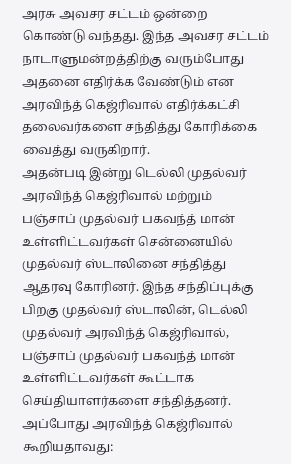அரசு அவசர சட்டம் ஒன்றை கொண்டு வந்தது. இந்த அவசர சட்டம் நாடாளுமன்றத்திற்கு வரும்போது அதனை எதிர்க்க வேண்டும் என அரவிந்த் கெஜ்ரிவால் எதிர்க்கட்சி தலைவர்களை சந்தித்து கோரிக்கை வைத்து வருகிறார்.
அதன்படி இன்று டெல்லி முதல்வர் அரவிந்த் கெஜ்ரிவால் மற்றும் பஞ்சாப் முதல்வர் பகவந்த் மான் உள்ளிட்டவர்கள் சென்னையில் முதல்வர் ஸ்டாலினை சந்தித்து ஆதரவு கோரினர். இந்த சந்திப்புக்கு பிறகு முதல்வர் ஸ்டாலின், டெல்லி முதல்வர் அரவிந்த் கெஜ்ரிவால், பஞ்சாப் முதல்வர் பகவந்த் மான் உள்ளிட்டவர்கள் கூட்டாக செய்தியாளர்களை சந்தித்தனர். அப்போது அரவிந்த் கெஜ்ரிவால் கூறியதாவது: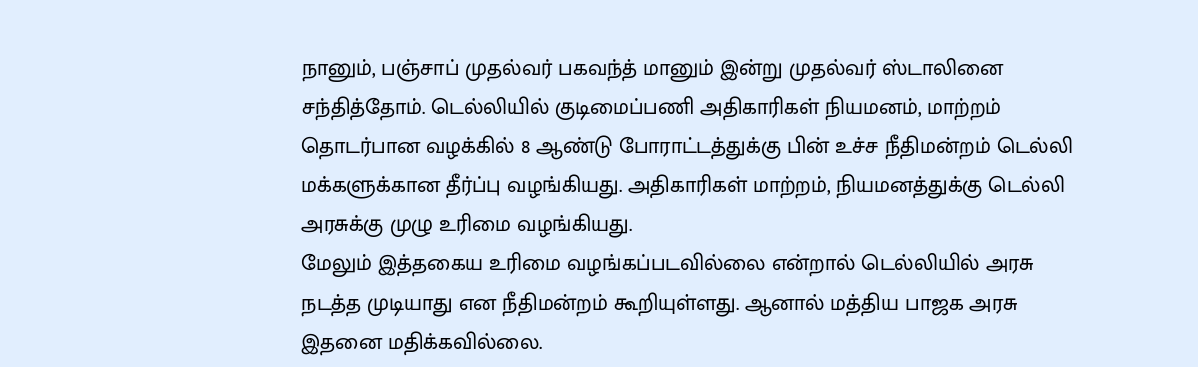நானும், பஞ்சாப் முதல்வர் பகவந்த் மானும் இன்று முதல்வர் ஸ்டாலினை சந்தித்தோம். டெல்லியில் குடிமைப்பணி அதிகாரிகள் நியமனம், மாற்றம் தொடர்பான வழக்கில் 8 ஆண்டு போராட்டத்துக்கு பின் உச்ச நீதிமன்றம் டெல்லி மக்களுக்கான தீர்ப்பு வழங்கியது. அதிகாரிகள் மாற்றம், நியமனத்துக்கு டெல்லி அரசுக்கு முழு உரிமை வழங்கியது.
மேலும் இத்தகைய உரிமை வழங்கப்படவில்லை என்றால் டெல்லியில் அரசு நடத்த முடியாது என நீதிமன்றம் கூறியுள்ளது. ஆனால் மத்திய பாஜக அரசு இதனை மதிக்கவில்லை.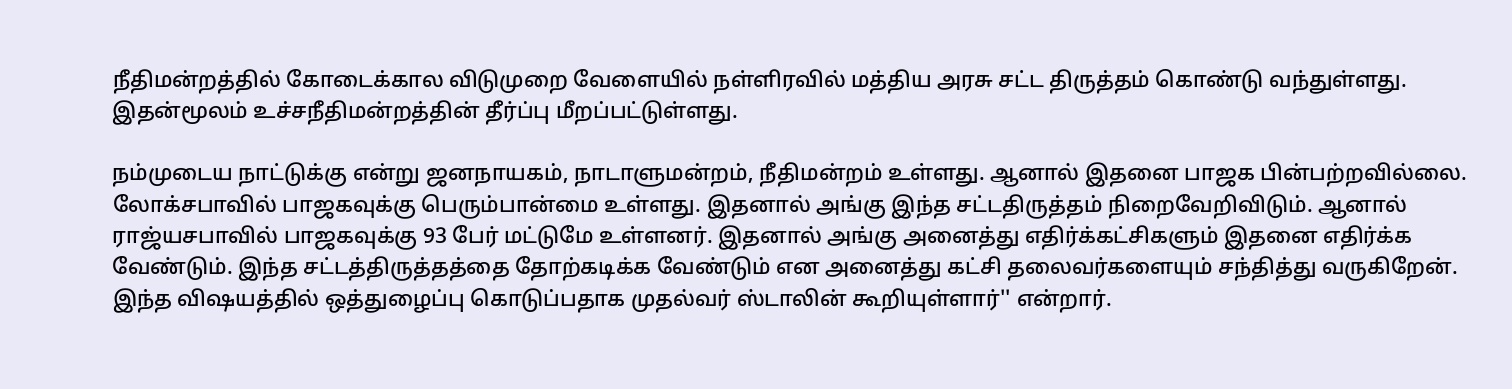நீதிமன்றத்தில் கோடைக்கால விடுமுறை வேளையில் நள்ளிரவில் மத்திய அரசு சட்ட திருத்தம் கொண்டு வந்துள்ளது. இதன்மூலம் உச்சநீதிமன்றத்தின் தீர்ப்பு மீறப்பட்டுள்ளது.

நம்முடைய நாட்டுக்கு என்று ஜனநாயகம், நாடாளுமன்றம், நீதிமன்றம் உள்ளது. ஆனால் இதனை பாஜக பின்பற்றவில்லை. லோக்சபாவில் பாஜகவுக்கு பெரும்பான்மை உள்ளது. இதனால் அங்கு இந்த சட்டதிருத்தம் நிறைவேறிவிடும். ஆனால் ராஜ்யசபாவில் பாஜகவுக்கு 93 பேர் மட்டுமே உள்ளனர். இதனால் அங்கு அனைத்து எதிர்க்கட்சிகளும் இதனை எதிர்க்க வேண்டும். இந்த சட்டத்திருத்தத்தை தோற்கடிக்க வேண்டும் என அனைத்து கட்சி தலைவர்களையும் சந்தித்து வருகிறேன். இந்த விஷயத்தில் ஒத்துழைப்பு கொடுப்பதாக முதல்வர் ஸ்டாலின் கூறியுள்ளார்'' என்றார்.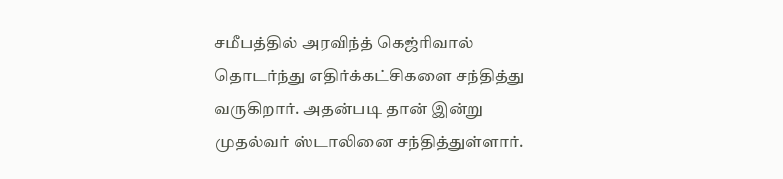சமீபத்தில் அரவிந்த் கெஜ்ரிவால் தொடர்ந்து எதிர்க்கட்சிகளை சந்தித்து வருகிறார். அதன்படி தான் இன்று முதல்வர் ஸ்டாலினை சந்தித்துள்ளார்.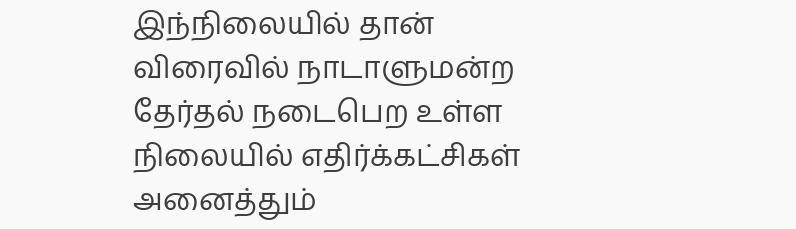இந்நிலையில் தான் விரைவில் நாடாளுமன்ற தேர்தல் நடைபெற உள்ள நிலையில் எதிர்க்கட்சிகள் அனைத்தும்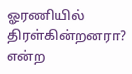ஓரணியில் திரள்கின்றனரா? என்ற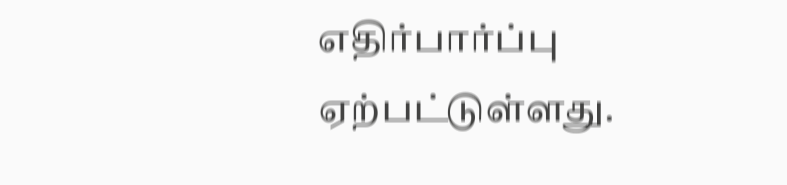எதிர்பார்ப்பு ஏற்பட்டுள்ளது.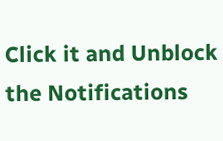Click it and Unblock the Notifications